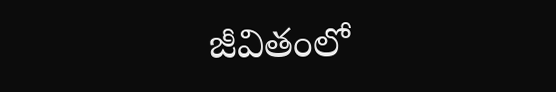జీవితంలో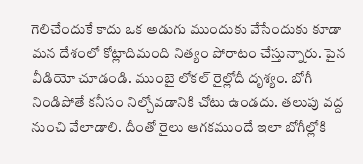గెలిచేందుకే కాదు ఒక అడుగు ముందుకు వేసేందుకు కూడా మన దేశంలో కోట్లాదిమంది నిత్యం పోరాటం చేస్తున్నారు. పైన వీడియో చూడండి. ముంబై లోకల్ రైల్లోదీ దృశ్యం. బోగీ నిండిపోతే కనీసం నిల్చోవడానికి చోటు ఉండదు. తలుపు వద్ద నుంచి వేలాడాలి. దీంతో రైలు ఆగకముందే ఇలా బోగీల్లోకి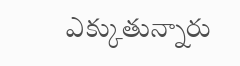ఎక్కుతున్నారు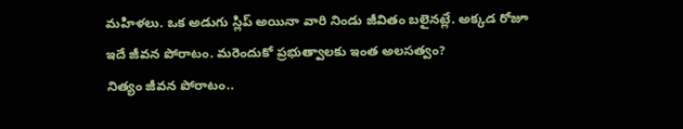మహిళలు. ఒక అడుగు స్లిప్ అయినా వారి నిండు జీవితం బలైనట్లే. అక్కడ రోజూ ఇదే జీవన పోరాటం. మరెందుకో ప్రభుత్వాలకు ఇంత అలసత్వం?
నిత్యం జీవన పోరాటం..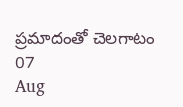ప్రమాదంతో చెలగాటం
07
Aug